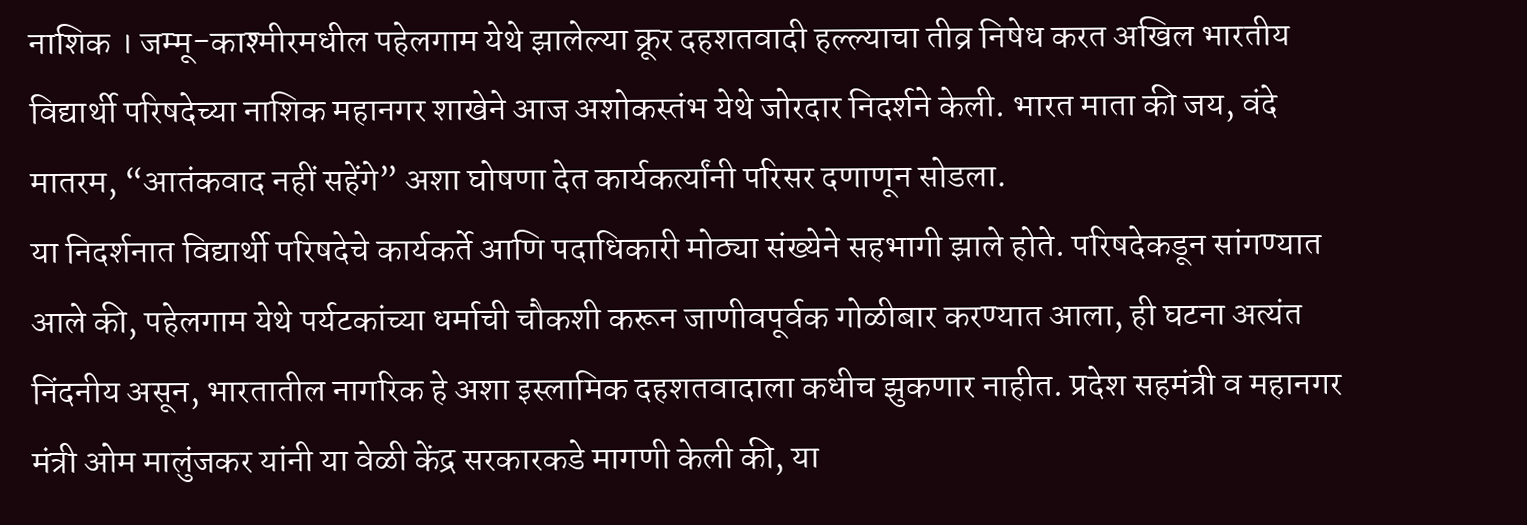नाशिक । जम्मू-काश्मीरमधील पहेलगाम येथे झालेल्या क्रूर दहशतवादी हल्ल्याचा तीव्र निषेध करत अखिल भारतीय विद्यार्थी परिषदेच्या नाशिक महानगर शाखेने आज अशोकस्तंभ येथे जोरदार निदर्शने केली. भारत माता की जय, वंदे मातरम, “आतंकवाद नहीं सहेंगे” अशा घोषणा देत कार्यकर्त्यांनी परिसर दणाणून सोडला.
या निदर्शनात विद्यार्थी परिषदेचे कार्यकर्ते आणि पदाधिकारी मोठ्या संख्येने सहभागी झाले होते. परिषदेकडून सांगण्यात आले की, पहेलगाम येथे पर्यटकांच्या धर्माची चौकशी करून जाणीवपूर्वक गोळीबार करण्यात आला, ही घटना अत्यंत निंदनीय असून, भारतातील नागरिक हे अशा इस्लामिक दहशतवादाला कधीच झुकणार नाहीत. प्रदेश सहमंत्री व महानगर मंत्री ओम मालुंजकर यांनी या वेळी केंद्र सरकारकडे मागणी केली की, या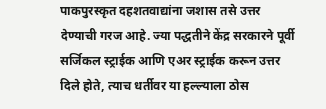पाकपुरस्कृत दहशतवाद्यांना जशास तसे उत्तर देण्याची गरज आहे. ज्या पद्धतीने केंद्र सरकारने पूर्वी सर्जिकल स्ट्राईक आणि एअर स्ट्राईक करून उत्तर दिले होते, त्याच धर्तीवर या हल्ल्याला ठोस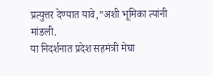प्रत्युत्तर देण्यात यावे,”अशी भूमिका त्यांनी मांडली.
या निदर्शनात प्रदेश सहमंत्री मेघा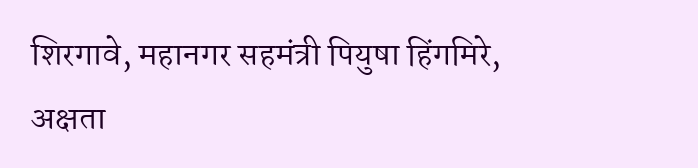शिरगावे, महानगर सहमंत्री पियुषा हिंगमिरे, अक्षता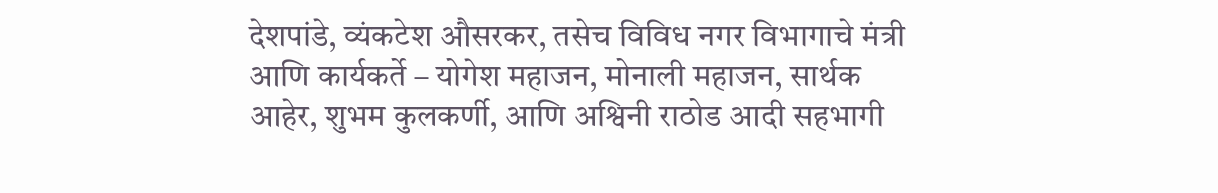देशपांडे, व्यंकटेश औसरकर, तसेच विविध नगर विभागाचे मंत्री आणि कार्यकर्ते – योगेश महाजन, मोनाली महाजन, सार्थक आहेर, शुभम कुलकर्णी, आणि अश्विनी राठोड आदी सहभागी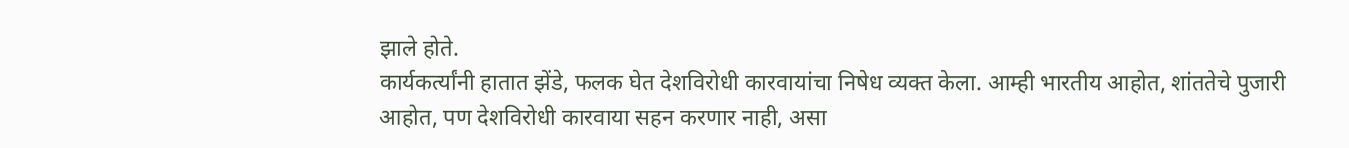झाले होते.
कार्यकर्त्यांनी हातात झेंडे, फलक घेत देशविरोधी कारवायांचा निषेध व्यक्त केला. आम्ही भारतीय आहोत, शांततेचे पुजारी आहोत, पण देशविरोधी कारवाया सहन करणार नाही, असा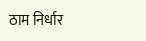ठाम निर्धार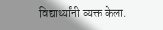विद्यार्थ्यांनी व्यक्त केला.